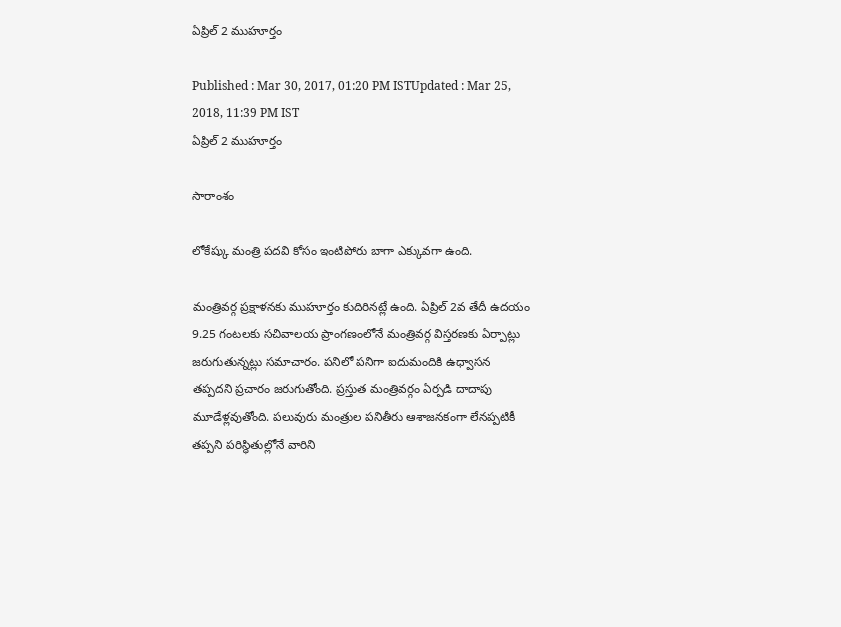ఏప్రిల్ 2 ముహూర్తం

Published : Mar 30, 2017, 01:20 PM ISTUpdated : Mar 25, 2018, 11:39 PM IST
ఏప్రిల్ 2 ముహూర్తం

సారాంశం

లోకేష్కు మంత్రి పదవి కోసం ఇంటిపోరు బాగా ఎక్కువగా ఉంది.

మంత్రివర్గ ప్రక్షాళనకు ముహూర్తం కుదిరినట్లే ఉంది. ఏప్రిల్ 2వ తేదీ ఉదయం 9.25 గంటలకు సచివాలయ ప్రాంగణంలోనే మంత్రివర్గ విస్తరణకు ఏర్పాట్లు జరుగుతున్నట్లు సమాచారం. పనిలో పనిగా ఐదుమందికి ఉధ్వాసన తప్పదని ప్రచారం జరుగుతోంది. ప్రస్తుత మంత్రివర్గం ఏర్పడి దాదాపు మూడేళ్లవుతోంది. పలువురు మంత్రుల పనితీరు ఆశాజనకంగా లేనప్పటికీ తప్పని పరిస్ధితుల్లోనే వారిని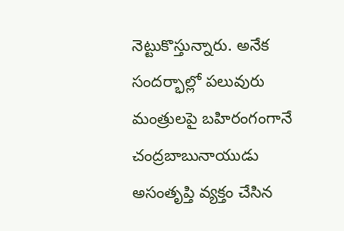నెట్టుకొస్తున్నారు. అనేక సందర్భాల్లో పలువురు మంత్రులపై బహిరంగంగానే చంద్రబాబునాయుడు అసంతృప్తి వ్యక్తం చేసిన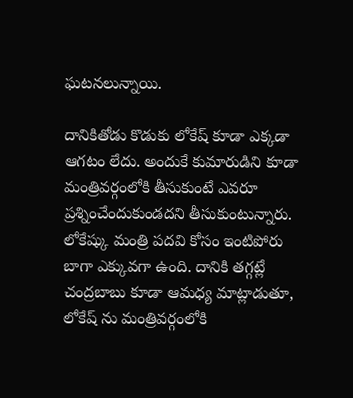ఘటనలున్నాయి.

దానికితోడు కొడుకు లోకేష్ కూడా ఎక్కడా ఆగటం లేదు. అందుకే కుమారుడిని కూడా మంత్రివర్గంలోకి తీసుకుంటే ఎవరూ ప్రశ్నించేందుకుండదని తీసుకుంటున్నారు. లోకేష్కు మంత్రి పదవి కోసం ఇంటిపోరు బాగా ఎక్కువగా ఉంది. దానికి తగ్గట్లే చంద్రబాబు కూడా ఆమధ్య మాట్లాడుతూ, లోకేష్ ను మంత్రివర్గంలోకి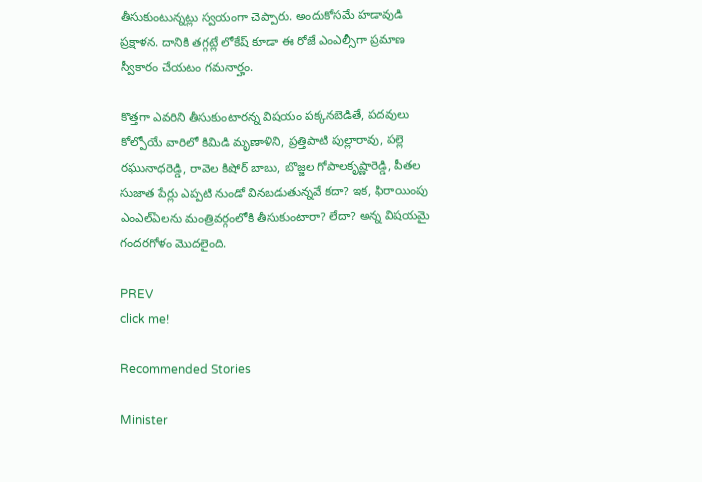తీసుకుంటున్నట్లు స్వయంగా చెప్పారు. అందుకోసమే హడావుడి ప్రక్షాళన. దానికి తగ్గట్లే లోకేష్ కూడా ఈ రోజే ఎంఎల్సీగా ప్రమాణ స్వీకారం చేయటం గమనార్హం.

కొత్తగా ఎవరిని తీసుకుంటారన్న విషయం పక్కనబెడితే, పదవులు కోల్పోయే వారిలో కిమిడి మృణాళిని, ప్రత్తిపాటి పుల్లారావు, పల్లె రఘునాధరెడ్డి, రావెల కిషోర్ బాబు, బొజ్జల గోపాలకృష్ణారెడ్డి, పీతల సుజాత పేర్లు ఎప్పటి నుండో వినబడుతున్నవే కదా? ఇక, ఫిరాయింపు ఎంఎల్ఏలను మంత్రివర్గంలోకి తీసుకుంటారా? లేదా? అన్న విషయమై గందరగోళం మొదలైంది.

PREV
click me!

Recommended Stories

Minister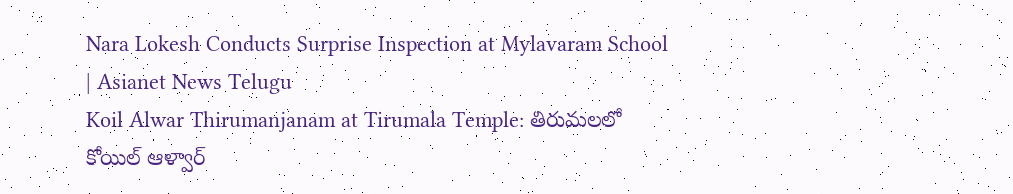Nara Lokesh Conducts Surprise Inspection at Mylavaram School | Asianet News Telugu
Koil Alwar Thirumanjanam at Tirumala Temple: తిరుమలలో కోయిల్ ఆళ్వార్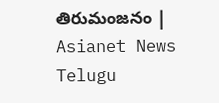తిరుమంజనం | Asianet News Telugu